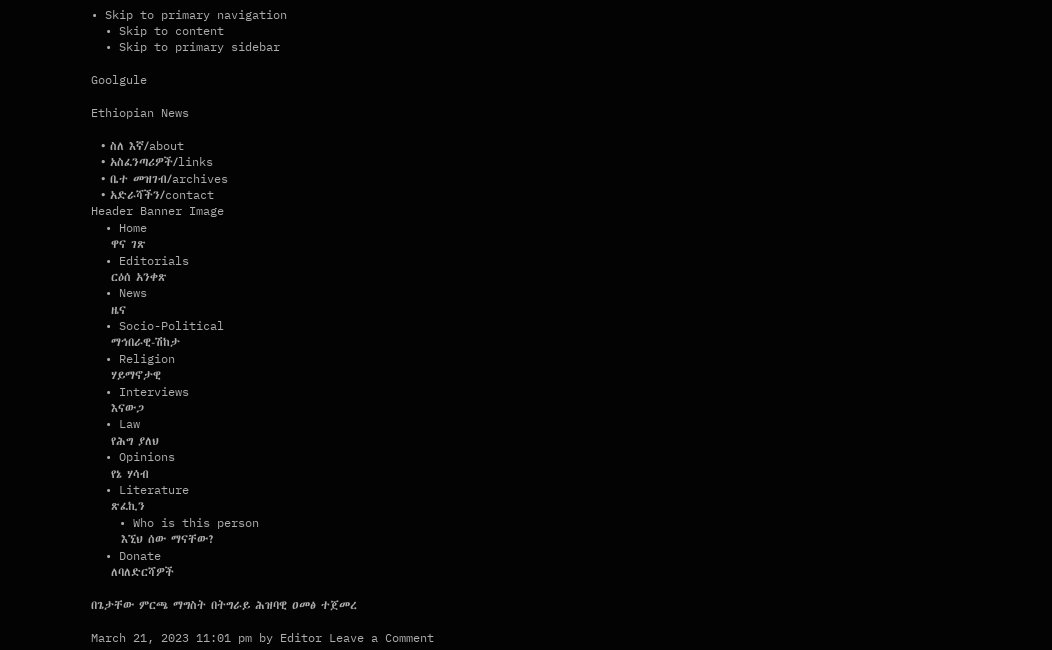• Skip to primary navigation
  • Skip to content
  • Skip to primary sidebar

Goolgule

Ethiopian News

  • ስለ እኛ/about
  • አስፈንጣሪዎች/links
  • ቤተ መዝገብ/archives
  • አድራሻችን/contact
Header Banner Image
  • Home
    ዋና ገጽ
  • Editorials
    ርዕሰ አንቀጽ
  • News
    ዜና
  • Socio-Political
    ማኅበራዊ-ሽከታ
  • Religion
    ሃይማኖታዊ
  • Interviews
    እናውጋ
  • Law
    የሕግ ያለህ
  • Opinions
    የኔ ሃሳብ
  • Literature
    ጽፈኪን
    • Who is this person
      እኚህ ሰው ማናቸው?
  • Donate
    ለባለድርሻዎች

በጌታቸው ምርጫ ማግስት በትግራይ ሕዝባዊ ዐመፅ ተጀመረ

March 21, 2023 11:01 pm by Editor Leave a Comment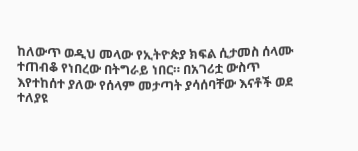ከለውጥ ወዲህ መላው የኢትዮጵያ ክፍል ሲታመስ ሰላሙ ተጠብቆ የነበረው በትግራይ ነበር። በአገሪቷ ውስጥ እየተከሰተ ያለው የሰላም መታጣት ያሳሰባቸው እናቶች ወደ ተለያዩ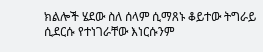ክልሎች ሄደው ስለ ሰላም ሲማጸኑ ቆይተው ትግራይ ሲደርሱ የተነገራቸው እነርሱንም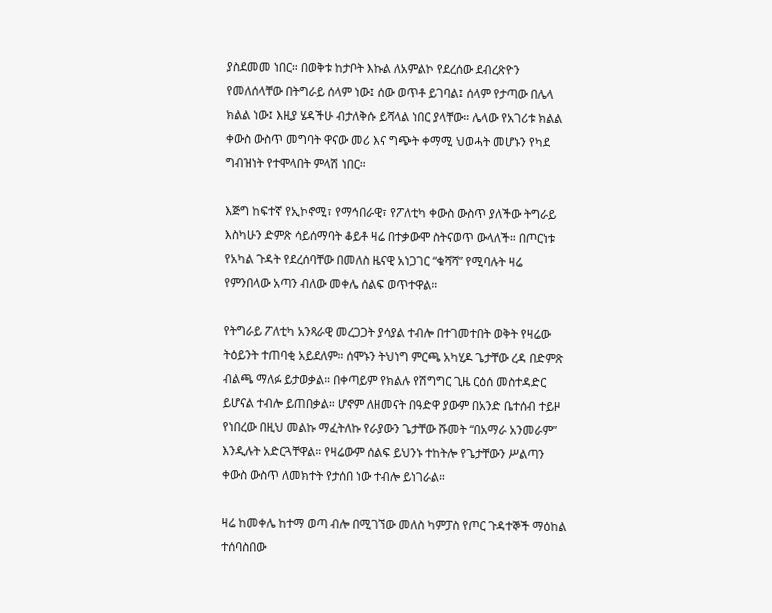ያስደመመ ነበር። በወቅቱ ከታቦት እኩል ለአምልኮ የደረሰው ደብረጽዮን የመለሰላቸው በትግራይ ሰላም ነው፤ ሰው ወጥቶ ይገባል፤ ሰላም የታጣው በሌላ ክልል ነው፤ እዚያ ሄዳችሁ ብታለቅሱ ይሻላል ነበር ያላቸው። ሌላው የአገሪቱ ክልል ቀውስ ውስጥ መግባት ዋናው መሪ እና ግጭት ቀማሚ ህወሓት መሆኑን የካደ ግብዝነት የተሞላበት ምላሽ ነበር።

እጅግ ከፍተኛ የኢኮኖሚ፣ የማኅበራዊ፣ የፖለቲካ ቀውስ ውስጥ ያለችው ትግራይ እስካሁን ድምጽ ሳይሰማባት ቆይቶ ዛሬ በተቃውሞ ስትናወጥ ውላለች። በጦርነቱ የአካል ጉዳት የደረሰባቸው በመለስ ዜናዊ አነጋገር “ቁሻሻ” የሚባሉት ዛሬ የምንበላው አጣን ብለው መቀሌ ሰልፍ ወጥተዋል።

የትግራይ ፖለቲካ አንጻራዊ መረጋጋት ያሳያል ተብሎ በተገመተበት ወቅት የዛሬው ትዕይንት ተጠባቂ አይደለም። ሰሞኑን ትህነግ ምርጫ አካሂዶ ጌታቸው ረዳ በድምጽ ብልጫ ማለፉ ይታወቃል። በቀጣይም የክልሉ የሽግግር ጊዜ ርዕሰ መስተዳድር ይሆናል ተብሎ ይጠበቃል። ሆኖም ለዘመናት በዓድዋ ያውም በአንድ ቤተሰብ ተይዞ የነበረው በዚህ መልኩ ማፈትለኩ የራያውን ጌታቸው ሹመት “በአማራ አንመራም” እንዲሉት አድርጓቸዋል። የዛሬውም ሰልፍ ይህንኑ ተከትሎ የጌታቸውን ሥልጣን ቀውስ ውስጥ ለመክተት የታሰበ ነው ተብሎ ይነገራል።

ዛሬ ከመቀሌ ከተማ ወጣ ብሎ በሚገኘው መለስ ካምፓስ የጦር ጉዳተኞች ማዕከል ተሰባስበው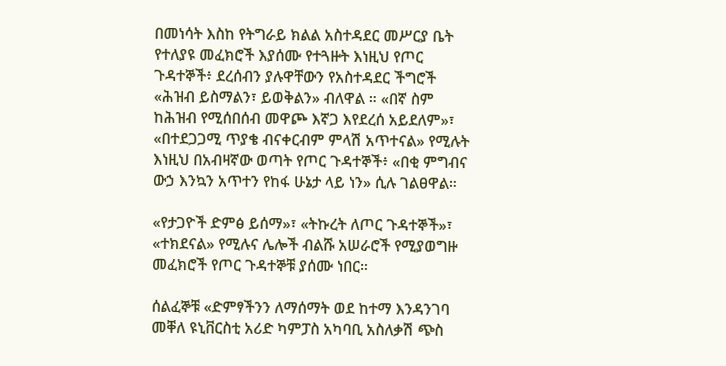በመነሳት እስከ የትግራይ ክልል አስተዳደር መሥርያ ቤት የተለያዩ መፈክሮች እያሰሙ የተጓዙት እነዚህ የጦር ጉዳተኞች፥ ደረሰብን ያሉዋቸውን የአስተዳደር ችግሮች «ሕዝብ ይስማልን፣ ይወቅልን» ብለዋል ። «በኛ ስም ከሕዝብ የሚሰበሰብ መዋጮ እኛጋ እየደረሰ አይደለም»፣ «በተደጋጋሚ ጥያቄ ብናቀርብም ምላሽ አጥተናል» የሚሉት እነዚህ በአብዛኛው ወጣት የጦር ጉዳተኞች፥ «በቂ ምግብና ውኃ እንኳን አጥተን የከፋ ሁኔታ ላይ ነን» ሲሉ ገልፀዋል።

«የታጋዮች ድምፅ ይሰማ»፣ «ትኩረት ለጦር ጉዳተኞች»፣ «ተክደናል» የሚሉና ሌሎች ብልሹ አሠራሮች የሚያወግዙ መፈክሮች የጦር ጉዳተኞቹ ያሰሙ ነበር።

ሰልፈኞቹ «ድምፃችንን ለማሰማት ወደ ከተማ እንዳንገባ መቐለ ዩኒቨርስቲ አሪድ ካምፓስ አካባቢ አስለቃሽ ጭስ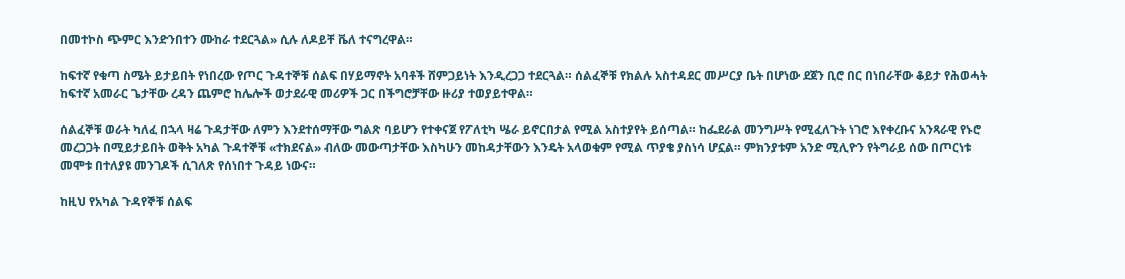በመተኮስ ጭምር እንድንበተን ሙከራ ተደርጓል» ሲሉ ለዶይቸ ቬለ ተናግረዋል።

ከፍተኛ የቁጣ ስሜት ይታይበት የነበረው የጦር ጉዳተኞቹ ሰልፍ በሃይማኖት አባቶች ሸምጋይነት እንዲረጋጋ ተደርጓል። ሰልፈኞቹ የክልሉ አስተዳደር መሥርያ ቤት በሆነው ደጀን ቢሮ በር በነበራቸው ቆይታ የሕወሓት ከፍተኛ አመራር ጌታቸው ረዳን ጨምሮ ከሌሎች ወታደራዊ መሪዎች ጋር በችግሮቻቸው ዙሪያ ተወያይተዋል።

ሰልፈኞቹ ወራት ካለፈ በኋላ ዛሬ ጉዳታቸው ለምን እንደተሰማቸው ግልጽ ባይሆን የተቀናጀ የፖለቲካ ሤራ ይኖርበታል የሚል አስተያየት ይሰጣል። ከፌደራል መንግሥት የሚፈለጉት ነገሮ እየቀረቡና አንጻራዊ የኑሮ መረጋጋት በሚይታይበት ወቅት አካል ጉዳተኞቹ «ተክደናል» ብለው መውጣታቸው እስካሁን መከዳታቸውን እንዴት አላወቁም የሚል ጥያቄ ያስነሳ ሆኗል። ምክንያቱም አንድ ሚሊዮን የትግራይ ሰው በጦርነቱ መሞቱ በተለያዩ መንገዶች ሲገለጽ የሰነበተ ጉዳይ ነውና።

ከዚህ የአካል ጉዳየኞቹ ሰልፍ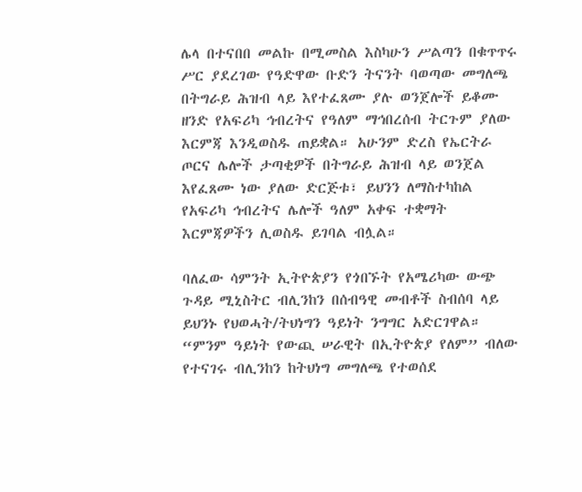ሌላ በተናበበ መልኩ በሚመስል እስካሁን ሥልጣን በቁጥጥሩ ሥር ያደረገው የዓድዋው ቡድን ትናንት ባወጣው መግለጫ በትግራይ ሕዝብ ላይ እየተፈጸሙ ያሉ ወንጀሎች ይቆሙ ዘንድ የአፍሪካ ኅብረትና የዓለም ማኅበረሰብ ትርጉም ያለው እርምጃ እንዲወስዱ ጠይቋል። አሁንም ድረስ የኤርትራ ጦርና ሌሎች ታጣቂዎች በትግራይ ሕዝብ ላይ ወንጀል እየፈጸሙ ነው ያለው ድርጅቱ፣ ይህንን ለማስተካከል የአፍሪካ ኅብረትና ሌሎች ዓለም አቀፍ ተቋማት እርምጃዎችን ሊወስዱ ይገባል ብሏል።

ባለፈው ሳምንት ኢትዮጵያን የጎበኙት የአሜሪካው ውጭ ጉዳይ ሚኒስትር ብሊንከን በሰብዓዊ መብቶች ስብሰባ ላይ ይህንኑ የህወሓት/ትህነግን ዓይነት ንግግር አድርገዋል። “ምንም ዓይነት የውጪ ሠራዊት በኢትዮጵያ የለም” ብለው የተናገሩ ብሊንከን ከትህነግ መግለጫ የተወሰደ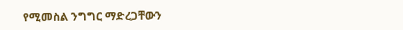የሚመስል ንግግር ማድረጋቸውን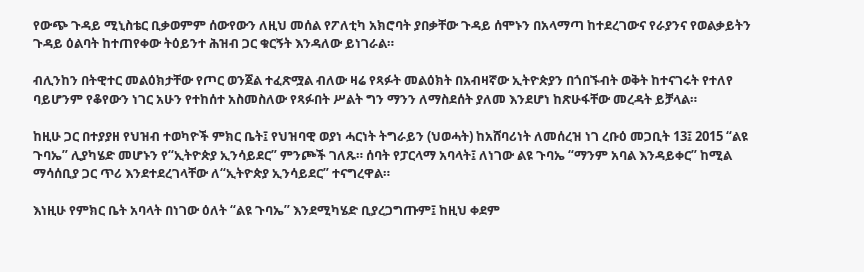የውጭ ጉዳይ ሚኒስቴር ቢቃወምም ሰውየውን ለዚህ መሰል የፖለቲካ አክሮባት ያበቃቸው ጉዳይ ሰሞኑን በአላማጣ ከተደረገውና የራያንና የወልቃይትን ጉዳይ ዕልባት ከተጠየቀው ትዕይንተ ሕዝብ ጋር ቁርኝት እንዳለው ይነገራል።

ብሊንከን በትዊተር መልዕክታቸው የጦር ወንጀል ተፈጽሟል ብለው ዛሬ የጻፉት መልዕክት በአብዛኛው ኢትዮጵያን በጎበኙብት ወቅት ከተናገሩት የተለየ ባይሆንም የቆየውን ነገር አሁን የተከሰተ አስመስለው የጻፉበት ሥልት ግን ማንን ለማስደሰት ያለመ እንደሆነ ከጽሁፋቸው መረዳት ይቻላል።

ከዚሁ ጋር በተያያዘ የህዝብ ተወካዮች ምክር ቤት፤ የህዝባዊ ወያነ ሓርነት ትግራይን (ህወሓት) ከአሸባሪነት ለመሰረዝ ነገ ረቡዕ መጋቢት 13፤ 2015 “ልዩ ጉባኤ” ሊያካሄድ መሆኑን የ“ኢትዮጵያ ኢንሳይደር” ምንጮች ገለጹ። ሰባት የፓርላማ አባላት፤ ለነገው ልዩ ጉባኤ “ማንም አባል እንዳይቀር” ከሚል ማሳሰቢያ ጋር ጥሪ እንደተደረገላቸው ለ“ኢትዮጵያ ኢንሳይደር” ተናግረዋል።

እነዚሁ የምክር ቤት አባላት በነገው ዕለት “ልዩ ጉባኤ” እንደሚካሄድ ቢያረጋግጡም፤ ከዚህ ቀደም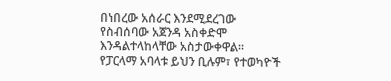በነበረው አሰራር እንደሚደረገው የስብሰባው አጀንዳ አስቀድሞ እንዳልተላከላቸው አስታውቀዋል። የፓርላማ አባላቱ ይህን ቢሉም፣ የተወካዮች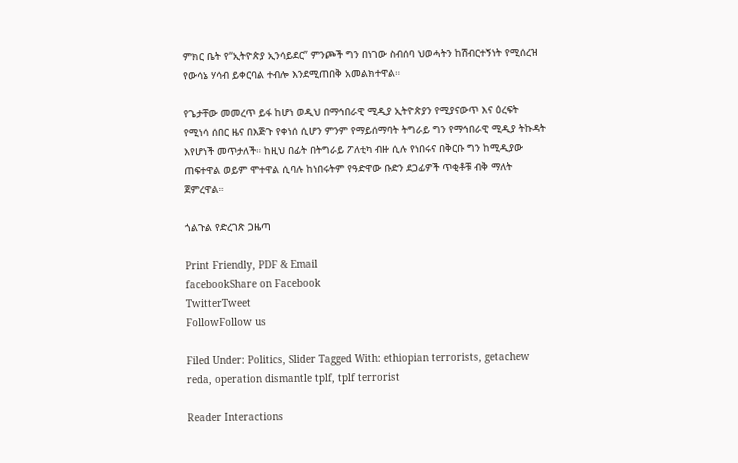ምክር ቤት የ“ኢትዮጵያ ኢንሳይደር” ምንጮች ግን በነገው ስብሰባ ህወሓትን ከሽብርተኝነት የሚሰረዝ የውሳኔ ሃሳብ ይቀርባል ተብሎ እንደሚጠበቅ አመልክተዋል።

የጌታቸው መመረጥ ይፋ ከሆነ ወዲህ በማኅበራዊ ሚዲያ ኢትዮጵያን የሚያናውጥ እና ዕረፍት የሚነሳ ሰበር ዜና በእጅጉ የቀነሰ ሲሆን ምንም የማይሰማባት ትግራይ ግን የማኅበራዊ ሚዲያ ትኩዳት እየሆነች መጥታለች። ከዚህ በፊት በትግራይ ፖለቲካ ብዙ ሲሉ የነበሩና በቅርቡ ግን ከሚዲያው ጠፍተዋል ወይም ሞተዋል ሲባሉ ከነበሩትም የዓድዋው ቡድን ደጋፊዎች ጥቂቶቹ ብቅ ማለት ጀምረዋል።

ጎልጉል የድረገጽ ጋዜጣ

Print Friendly, PDF & Email
facebookShare on Facebook
TwitterTweet
FollowFollow us

Filed Under: Politics, Slider Tagged With: ethiopian terrorists, getachew reda, operation dismantle tplf, tplf terrorist

Reader Interactions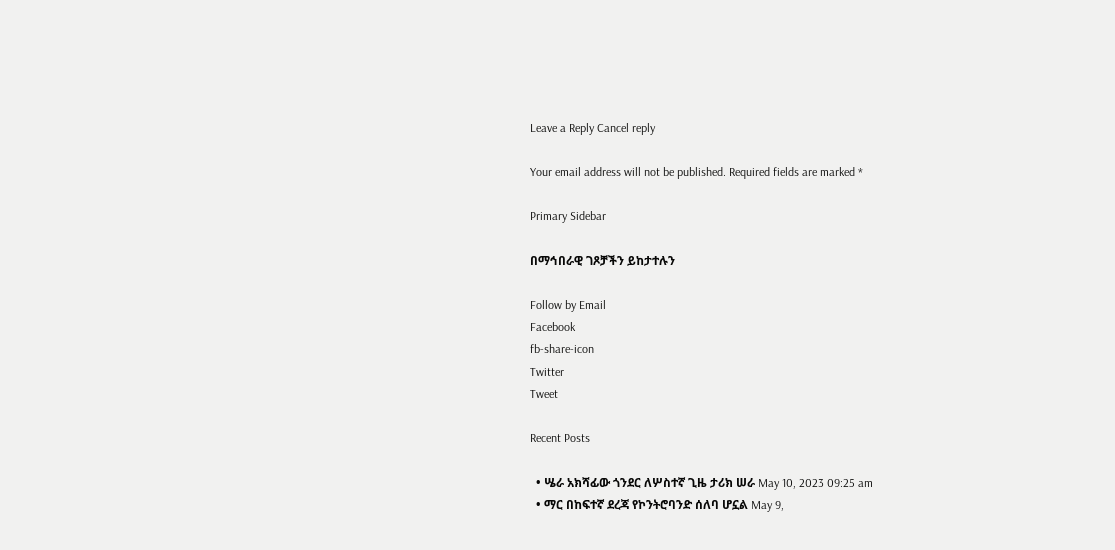Leave a Reply Cancel reply

Your email address will not be published. Required fields are marked *

Primary Sidebar

በማኅበራዊ ገጾቻችን ይከታተሉን

Follow by Email
Facebook
fb-share-icon
Twitter
Tweet

Recent Posts

  • ሤራ አክሻፊው ጎንደር ለሦስተኛ ጊዜ ታሪክ ሠራ May 10, 2023 09:25 am
  • ማር በከፍተኛ ደረጃ የኮንትሮባንድ ሰለባ ሆኗል May 9,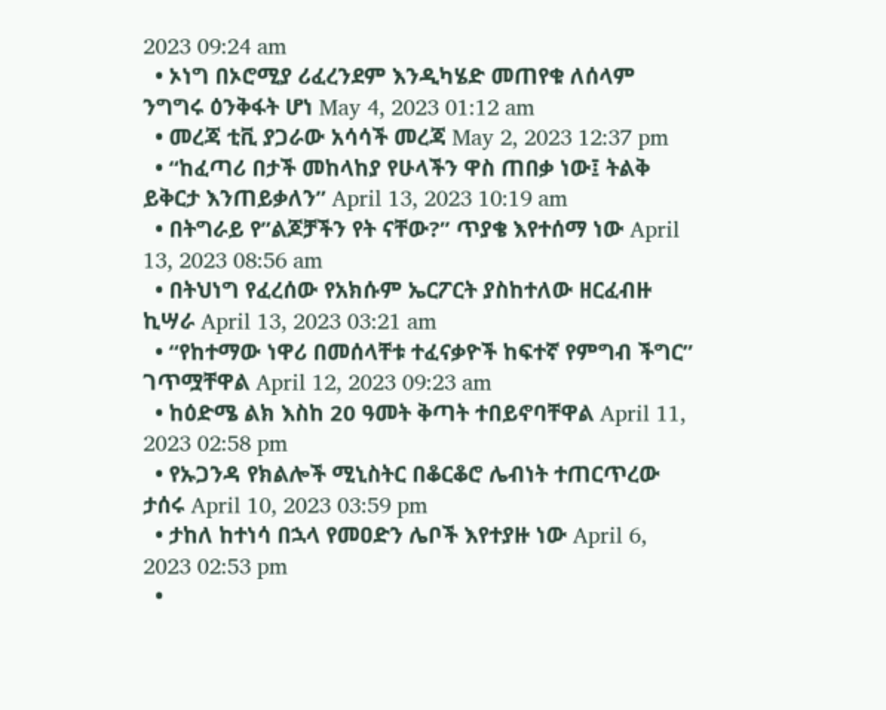2023 09:24 am
  • ኦነግ በኦሮሚያ ሪፈረንደም እንዲካሄድ መጠየቁ ለሰላም ንግግሩ ዕንቅፋት ሆነ May 4, 2023 01:12 am
  • መረጃ ቲቪ ያጋራው አሳሳች መረጃ May 2, 2023 12:37 pm
  • “ከፈጣሪ በታች መከላከያ የሁላችን ዋስ ጠበቃ ነው፤ ትልቅ ይቅርታ እንጠይቃለን” April 13, 2023 10:19 am
  • በትግራይ የ”ልጆቻችን የት ናቸው?” ጥያቄ እየተሰማ ነው April 13, 2023 08:56 am
  • በትህነግ የፈረሰው የአክሱም ኤርፖርት ያስከተለው ዘርፈብዙ ኪሣራ April 13, 2023 03:21 am
  • “የከተማው ነዋሪ በመሰላቸቱ ተፈናቃዮች ከፍተኛ የምግብ ችግር” ገጥሟቸዋል April 12, 2023 09:23 am
  • ከዕድሜ ልክ እስከ 20 ዓመት ቅጣት ተበይኖባቸዋል April 11, 2023 02:58 pm
  • የኡጋንዳ የክልሎች ሚኒስትር በቆርቆሮ ሌብነት ተጠርጥረው ታሰሩ April 10, 2023 03:59 pm
  • ታከለ ከተነሳ በኋላ የመዐድን ሌቦች እየተያዙ ነው April 6, 2023 02:53 pm
  •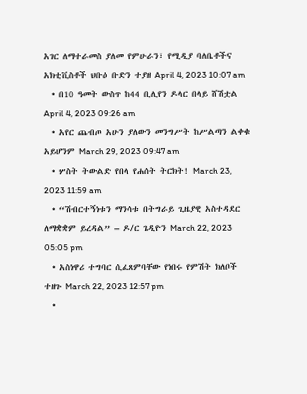አገር ለማተራመስ ያለመ የምሁራን፣ የሚዲያ ባለቤቶችና አክቲቪስቶች ህቡዕ ቡድን ተያዘ April 4, 2023 10:07 am
  • በ10 ዓመት ውስጥ ከ44 ቢሊየን ዶላር በላይ ሸሽቷል April 4, 2023 09:26 am
  • አየር ጨብጦ አሁን ያለውን መንግሥት ከሥልጣን ልቀቁ አይሆንም March 29, 2023 09:47 am
  • ሦስት ትውልድ የበላ የሐሰት ትርክት! March 23, 2023 11:59 am
  • “ሽብርተኝነቱን ማንሳቱ በትግራይ ጊዜያዊ አስተዳደር ለማቋቋም ይረዳል” – ዶ/ር ጌዲዮን March 22, 2023 05:05 pm
  • አስነዋሪ ተግባር ሲፈጸምባቸው የነበሩ የምሽት ክለቦች ተዘጉ March 22, 2023 12:57 pm
  •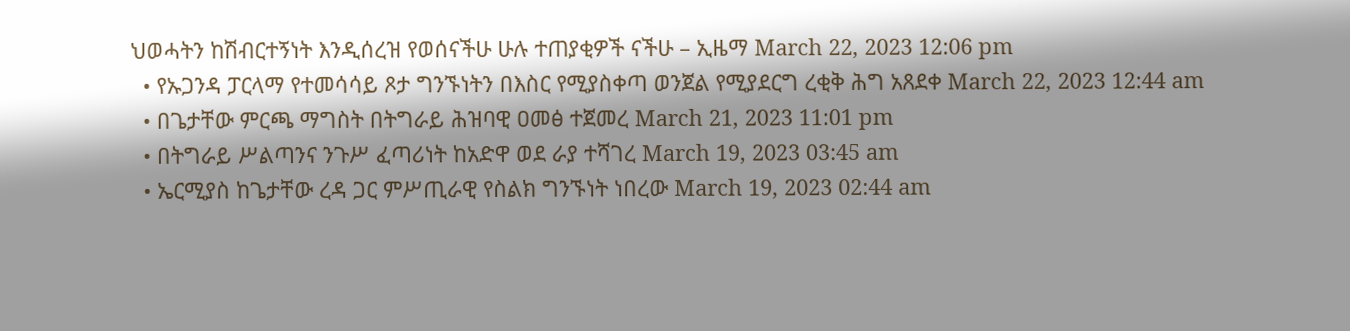ህወሓትን ከሽብርተኝነት እንዲሰረዝ የወሰናችሁ ሁሉ ተጠያቂዎች ናችሁ – ኢዜማ March 22, 2023 12:06 pm
  • የኡጋንዳ ፓርላማ የተመሳሳይ ጾታ ግንኙነትን በእስር የሚያስቀጣ ወንጀል የሚያደርግ ረቂቅ ሕግ አጸደቀ March 22, 2023 12:44 am
  • በጌታቸው ምርጫ ማግስት በትግራይ ሕዝባዊ ዐመፅ ተጀመረ March 21, 2023 11:01 pm
  • በትግራይ ሥልጣንና ንጉሥ ፈጣሪነት ከአድዋ ወደ ራያ ተሻገረ March 19, 2023 03:45 am
  • ኤርሚያስ ከጌታቸው ረዳ ጋር ምሥጢራዊ የስልክ ግንኙነት ነበረው March 19, 2023 02:44 am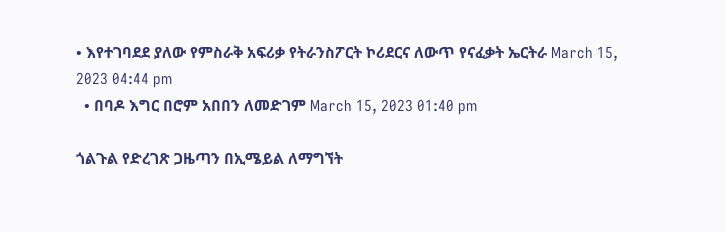• እየተገባደደ ያለው የምስራቅ አፍሪቃ የትራንስፖርት ኮሪደርና ለውጥ የናፈቃት ኤርትራ March 15, 2023 04:44 pm
  • በባዶ እግር በሮም አበበን ለመድገም March 15, 2023 01:40 pm

ጎልጉል የድረገጽ ጋዜጣን በኢሜይል ለማግኘት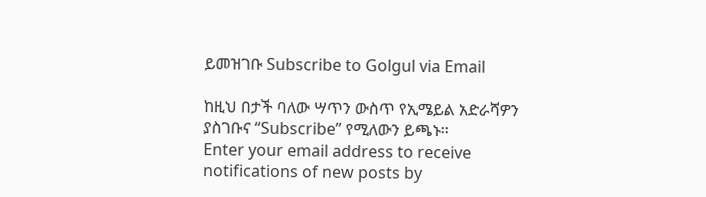ይመዝገቡ Subscribe to Golgul via Email

ከዚህ በታች ባለው ሣጥን ውስጥ የኢሜይል አድራሻዎን ያስገቡና “Subscribe” የሚለውን ይጫኑ፡፡
Enter your email address to receive notifications of new posts by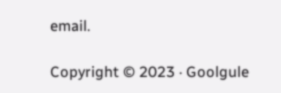email.

Copyright © 2023 · Goolgule